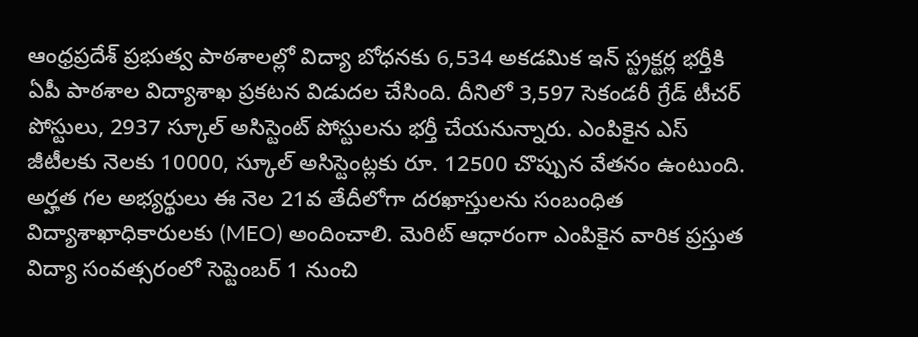ఆంధ్రప్రదేశ్ ప్రభుత్వ పాఠశాలల్లో విద్యా బోధనకు 6,534 అకడమిక ఇన్ స్ట్రక్టర్ల భర్తీకి ఏపీ పాఠశాల విద్యాశాఖ ప్రకటన విడుదల చేసింది. దీనిలో 3,597 సెకండరీ గ్రేడ్ టీచర్ పోస్టులు, 2937 స్కూల్ అసిస్టెంట్ పోస్టులను భర్తీ చేయనున్నారు. ఎంపికైన ఎస్ జీటీలకు నెలకు 10000, స్కూల్ అసిస్టెంట్లకు రూ. 12500 చొప్పున వేతనం ఉంటుంది. అర్హత గల అభ్యర్థులు ఈ నెల 21వ తేదీలోగా దరఖాస్తులను సంబంధిత విద్యాశాఖాధికారులకు (MEO) అందించాలి. మెరిట్ ఆధారంగా ఎంపికైన వారిక ప్రస్తుత విద్యా సంవత్సరంలో సెప్టెంబర్ 1 నుంచి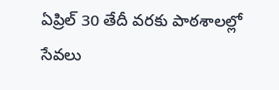ఏప్రిల్ 30 తేదీ వరకు పాఠశాలల్లో సేవలు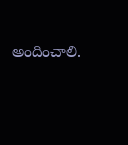అందించాలి.